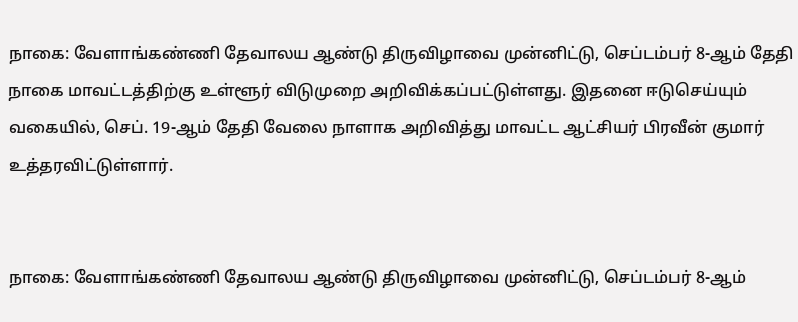நாகை: வேளாங்கண்ணி தேவாலய ஆண்டு திருவிழாவை முன்னிட்டு, செப்டம்பர் 8-ஆம் தேதி நாகை மாவட்டத்திற்கு உள்ளூர் விடுமுறை அறிவிக்கப்பட்டுள்ளது. இதனை ஈடுசெய்யும் வகையில், செப். 19-ஆம் தேதி வேலை நாளாக அறிவித்து மாவட்ட ஆட்சியர் பிரவீன் குமார் உத்தரவிட்டுள்ளார்.


நாகை: வேளாங்கண்ணி தேவாலய ஆண்டு திருவிழாவை முன்னிட்டு, செப்டம்பர் 8-ஆம்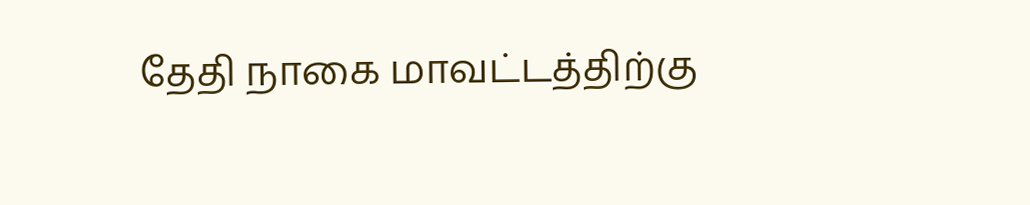தேதி நாகை மாவட்டத்திற்கு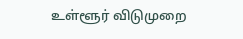உள்ளூர் விடுமுறை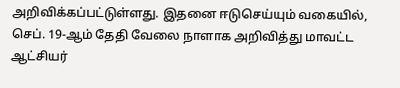அறிவிக்கப்பட்டுள்ளது. இதனை ஈடுசெய்யும் வகையில், செப். 19-ஆம் தேதி வேலை நாளாக அறிவித்து மாவட்ட ஆட்சியர்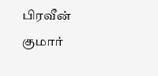பிரவீன் குமார்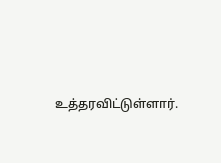உத்தரவிட்டுள்ளார்.